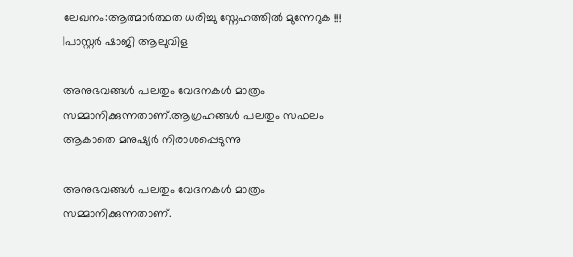ലേഖനം:ആത്മാർത്ഥത ധരിച്ചു സ്നേഹത്തിൽ മുന്നേറുക !!! |പാസ്റ്റർ ഷാജി ആലുവിള

അനുഭവങ്ങൾ പലതും വേദനകൾ മാത്രം സമ്മാനിക്കുന്നതാണ്.ആഗ്രഹങ്ങൾ പലതും സഫലം ആകാതെ മനുഷ്യർ നിരാശപ്പെടുന്നു

അനുഭവങ്ങൾ പലതും വേദനകൾ മാത്രം സമ്മാനിക്കുന്നതാണ്.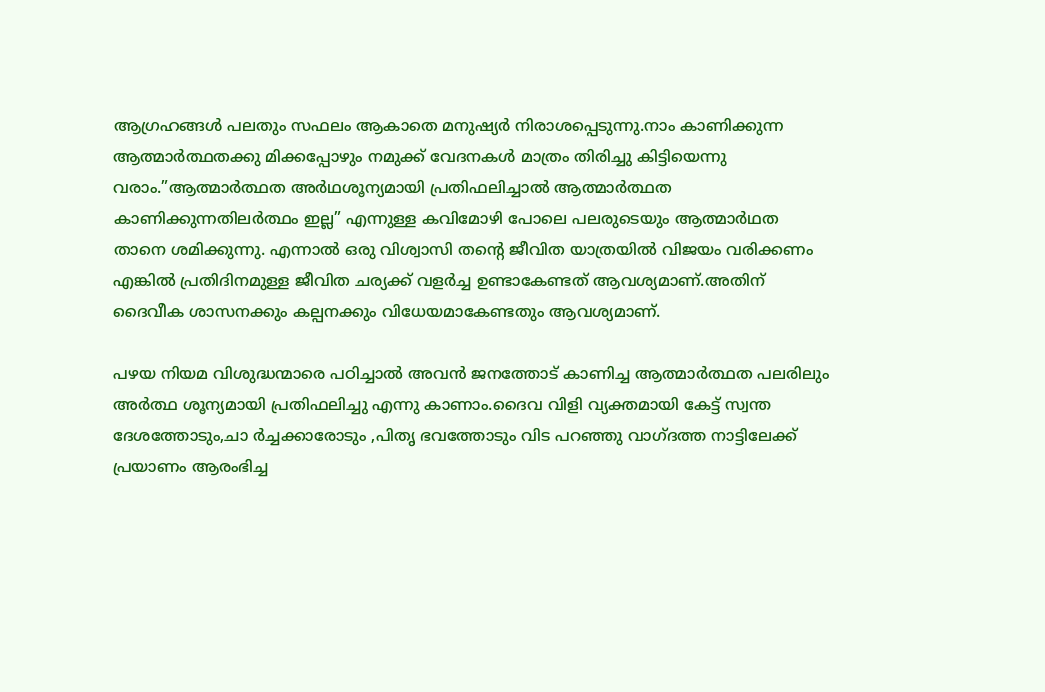ആഗ്രഹങ്ങൾ പലതും സഫലം ആകാതെ മനുഷ്യർ നിരാശപ്പെടുന്നു.നാം കാണിക്കുന്ന ആത്മാർത്ഥതക്കു മിക്കപ്പോഴും നമുക്ക് വേദനകൾ മാത്രം തിരിച്ചു കിട്ടിയെന്നു വരാം.”ആത്മാർത്ഥത അർഥശൂന്യമായി പ്രതിഫലിച്ചാൽ ആത്മാർത്ഥത കാണിക്കുന്നതിലർത്ഥം ഇല്ല” എന്നുള്ള കവിമോഴി പോലെ പലരുടെയും ആത്മാർഥത താനെ ശമിക്കുന്നു. എന്നാൽ ഒരു വിശ്വാസി തന്റെ ജീവിത യാത്രയിൽ വിജയം വരിക്കണം എങ്കിൽ പ്രതിദിനമുള്ള ജീവിത ചര്യക്ക് വളർച്ച ഉണ്ടാകേണ്ടത് ആവശ്യമാണ്.അതിന് ദൈവീക ശാസനക്കും കല്പനക്കും വിധേയമാകേണ്ടതും ആവശ്യമാണ്.

പഴയ നിയമ വിശുദ്ധന്മാരെ പഠിച്ചാൽ അവൻ ജനത്തോട് കാണിച്ച ആത്മാർത്ഥത പലരിലും അർത്ഥ ശൂന്യമായി പ്രതിഫലിച്ചു എന്നു കാണാം.ദൈവ വിളി വ്യക്തമായി കേട്ട് സ്വന്ത ദേശത്തോടും,ചാ ർച്ചക്കാരോടും ,പിതൃ ഭവത്തോടും വിട പറഞ്ഞു വാഗ്ദത്ത നാട്ടിലേക്ക് പ്രയാണം ആരംഭിച്ച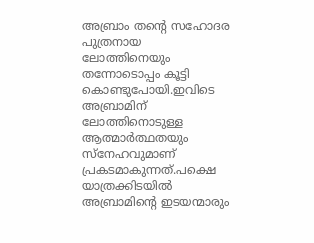അബ്രാം തന്റെ സഹോദര പുത്രനായ ലോത്തിനെയും തന്നോടൊപ്പം കൂട്ടി കൊണ്ടുപോയി.ഇവിടെ അബ്രാമിന് ലോത്തിനൊടുള്ള ആത്മാർത്ഥതയും സ്നേഹവുമാണ് പ്രകടമാകുന്നത്.പക്ഷെ യാത്രക്കിടയിൽ അബ്രാമിന്റെ ഇടയന്മാരും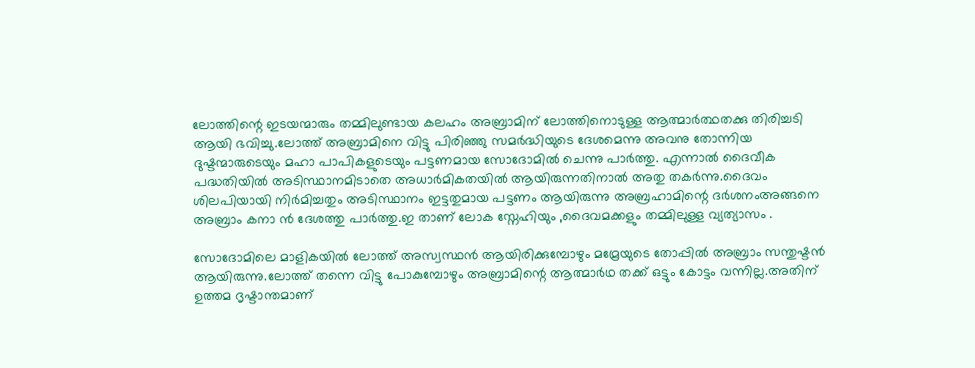ലോത്തിന്റെ ഇടയന്മാരും തമ്മിലുണ്ടായ കലഹം അബ്രാമിന് ലോത്തിനൊടുള്ള ആത്മാർത്ഥതക്കു തിരിച്ചടി ആയി ഭവിച്ചു.ലോത്ത്‌ അബ്രാമിനെ വിട്ടു പിരിഞ്ഞു സമർദ്ധിയുടെ ദേശമെന്നു അവനു തോന്നിയ ദുഷ്ടന്മാരുടെയും മഹാ പാപികളുടെയും പട്ടണമായ സോദോമിൽ ചെന്നു പാർത്തു. എന്നാൽ ദൈവീക പദ്ധതിയിൽ അടിസ്ഥാനമിടാതെ അധാർമികതയിൽ ആയിരുന്നതിനാൽ അതു തകർന്നു.ദൈവം ശിലപിയായി നിർമിച്ചതും അടിസ്ഥാനം ഇട്ടതുമായ പട്ടണം ആയിരുന്നു അബ്രഹാമിന്റെ ദർശനംഅങ്ങനെ അബ്രാം കനാ ൻ ദേശത്തു പാർത്തു.ഇ താണ് ലോക സ്നേഹിയും ,ദൈവമക്കളും തമ്മിലുള്ള വ്യത്യാസം .

സോദോമിലെ മാളികയിൽ ലോത്ത്‌ അസ്വസ്ഥൻ ആയിരിക്കുമ്പോഴും മമ്രേയുടെ തോപ്പിൽ അബ്രാം സന്തുഷ്ടൻ ആയിരുന്നു.ലോത്ത്‌ തന്നെ വിട്ടു പോകുമ്പോഴും അബ്രാമിന്റെ ആത്മാർഥ തക്ക് ഒട്ടും കോട്ടം വന്നില്ല.അതിന് ഉത്തമ ദൃഷ്ടാന്തമാണ്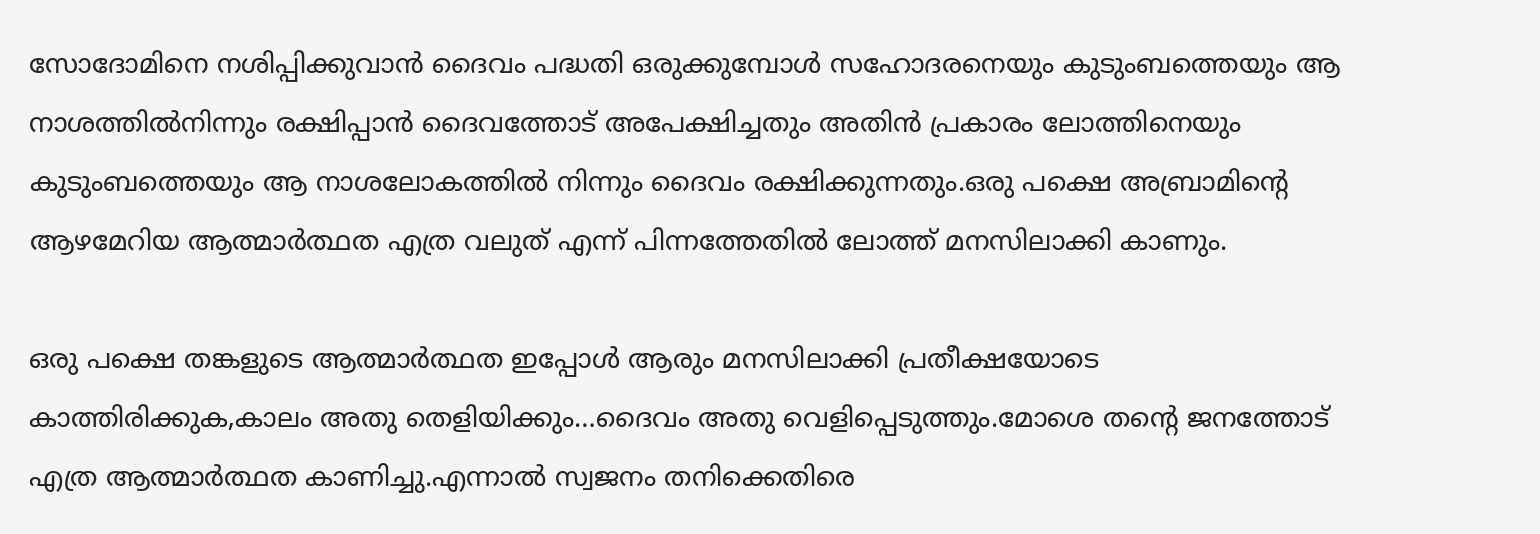സോദോമിനെ നശിപ്പിക്കുവാൻ ദൈവം പദ്ധതി ഒരുക്കുമ്പോൾ സഹോദരനെയും കുടുംബത്തെയും ആ നാശത്തിൽനിന്നും രക്ഷിപ്പാൻ ദൈവത്തോട് അപേക്ഷിച്ചതും അതിൻ പ്രകാരം ലോത്തിനെയും കുടുംബത്തെയും ആ നാശലോകത്തിൽ നിന്നും ദൈവം രക്ഷിക്കുന്നതും.ഒരു പക്ഷെ അബ്രാമിന്റെ ആഴമേറിയ ആത്മാർത്ഥത എത്ര വലുത് എന്ന്‌ പിന്നത്തേതിൽ ലോത്ത്‌ മനസിലാക്കി കാണും.

ഒരു പക്ഷെ തങ്കളുടെ ആത്മാർത്ഥത ഇപ്പോൾ ആരും മനസിലാക്കി പ്രതീക്ഷയോടെ കാത്തിരിക്കുക,കാലം അതു തെളിയിക്കും…ദൈവം അതു വെളിപ്പെടുത്തും.മോശെ തന്റെ ജനത്തോട് എത്ര ആത്മാർത്ഥത കാണിച്ചു.എന്നാൽ സ്വജനം തനിക്കെതിരെ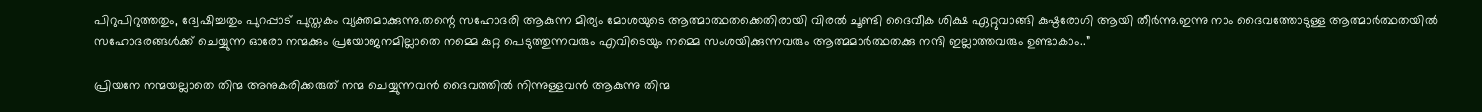പിറുപിറുത്തതും, ദ്വേഷിച്ചതും പുറപ്പാട് പുസ്തകം വ്യക്തമാക്കുന്നു.തന്റെ സഹോദരി ആകുന്ന മിര്യം മോശയുടെ ആത്മാത്ഥതക്കെതിരായി വിരൽ ചൂണ്ടി ദൈവീക ശിക്ഷ ഏറ്റുവാങ്ങി കുഷ്ഠരോഗി ആയി തീർന്നു.ഇന്നു നാം ദൈവത്തോടുള്ള ആത്മാർത്ഥതയിൽ സഹോദരങ്ങൾക്ക് ചെയ്യുന്ന ഓരോ നന്മക്കും പ്രയോജനമില്ലാതെ നമ്മെ കുറ്റ പെടുത്തുന്നവരും എവിടെയും നമ്മെ സംശയിക്കുന്നവരും ആത്മമാർത്ഥതക്കു നന്ദി ഇല്ലാത്തവരും ഉണ്ടാകാം..”

പ്രിയനേ നന്മയല്ലാതെ തിന്മ അനുകരിക്കരുത് നന്മ ചെയ്യുന്നവൻ ദൈവത്തിൽ നിന്നുള്ളവൻ ആകുന്നു തിന്മ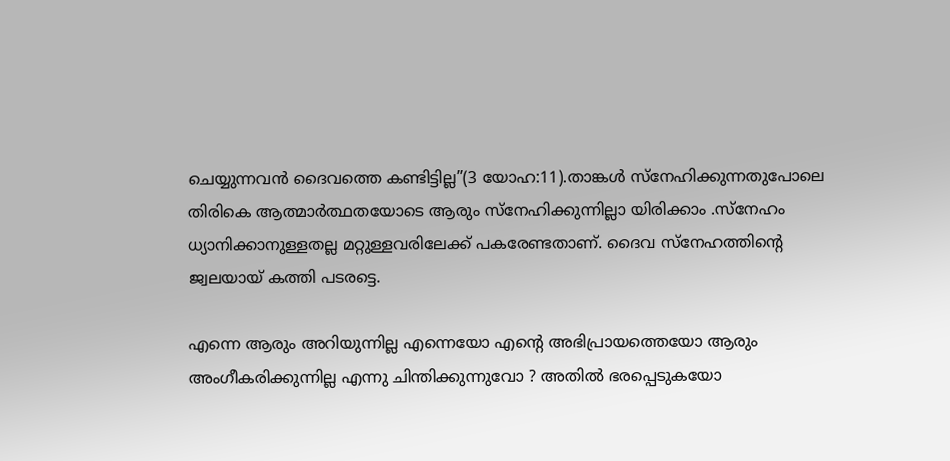ചെയ്യുന്നവൻ ദൈവത്തെ കണ്ടിട്ടില്ല”(3 യോഹ:11).താങ്കൾ സ്നേഹിക്കുന്നതുപോലെ തിരികെ ആത്മാർത്ഥതയോടെ ആരും സ്നേഹിക്കുന്നില്ലാ യിരിക്കാം .സ്നേഹം ധ്യാനിക്കാനുള്ളതല്ല മറ്റുള്ളവരിലേക്ക് പകരേണ്ടതാണ്. ദൈവ സ്നേഹത്തിന്റെ ജ്വലയായ് കത്തി പടരട്ടെ.

എന്നെ ആരും അറിയുന്നില്ല എന്നെയോ എന്റെ അഭിപ്രായത്തെയോ ആരും അംഗീകരിക്കുന്നില്ല എന്നു ചിന്തിക്കുന്നുവോ ? അതിൽ ഭരപ്പെടുകയോ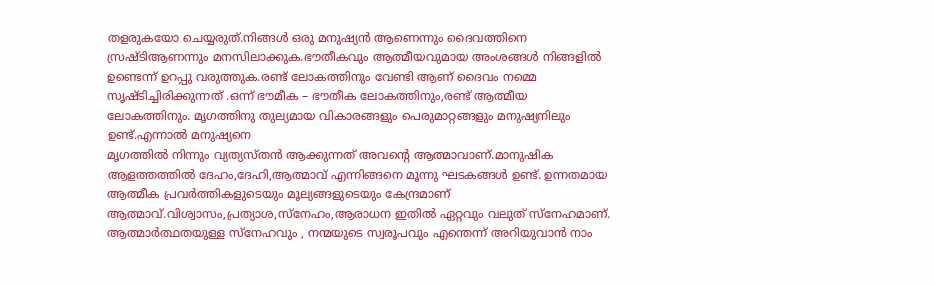തളരുകയോ ചെയ്യരുത്.നിങ്ങൾ ഒരു മനുഷ്യൻ ആണെന്നും ദൈവത്തിനെ സ്രഷ്ടിആണന്നും മനസിലാക്കുക.ഭൗതീകവും ആത്മീയവുമായ അംശങ്ങൾ നിങ്ങളിൽ ഉണ്ടെന്ന് ഉറപ്പു വരുത്തുക.രണ്ട് ലോകത്തിനും വേണ്ടി ആണ് ദൈവം നമ്മെ സൃഷ്ടിച്ചിരിക്കുന്നത് .ഒന്ന് ഭൗമീക – ഭൗതീക ലോകത്തിനും,രണ്ട് ആത്മീയ ലോകത്തിനും. മൃഗത്തിനു തുല്യമായ വികാരങ്ങളും പെരുമാറ്റങ്ങളും മനുഷ്യനിലും ഉണ്ട്.എന്നാൽ മനുഷ്യനെ
മൃഗത്തിൽ നിന്നും വ്യത്യസ്തൻ ആക്കുന്നത് അവന്റെ ആത്മാവാണ്.മാനുഷിക ആളത്തത്തിൽ ദേഹം,ദേഹി,ആത്മാവ് എന്നിങ്ങനെ മൂന്നു ഘടകങ്ങൾ ഉണ്ട്. ഉന്നതമായ ആത്മീക പ്രവർത്തികളുടെയും മൂല്യങ്ങളുടെയും കേന്ദ്രമാണ് ആത്മാവ്.വിശ്വാസം,പ്രത്യാശ,സ്നേഹം,ആരാധന ഇതിൽ ഏറ്റവും വലുത് സ്നേഹമാണ്. ആത്മാർത്ഥതയുള്ള സ്നേഹവും , നന്മയുടെ സ്വരൂപവും എന്തെന്ന് അറിയുവാൻ നാം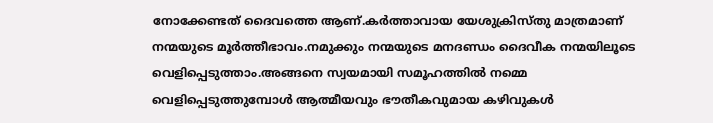നോക്കേണ്ടത് ദൈവത്തെ ആണ്.കർത്താവായ യേശുക്രിസ്തു മാത്രമാണ് നന്മയുടെ മൂർത്തീഭാവം.നമുക്കും നന്മയുടെ മനദണ്ഡം ദൈവീക നന്മയിലൂടെ വെളിപ്പെടുത്താം.അങ്ങനെ സ്വയമായി സമൂഹത്തിൽ നമ്മെ വെളിപ്പെടുത്തുമ്പോൾ ആത്മീയവും ഭൗതീകവുമായ കഴിവുകൾ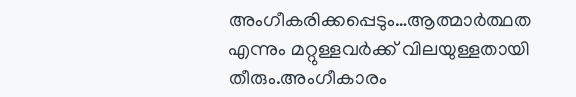അംഗീകരിക്കപ്പെടും…ആത്മാർത്ഥത എന്നും മറ്റുള്ളവർക്ക് വിലയുള്ളതായി തീരും.അംഗീകാരം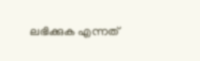ലഭിക്കുക എന്നത്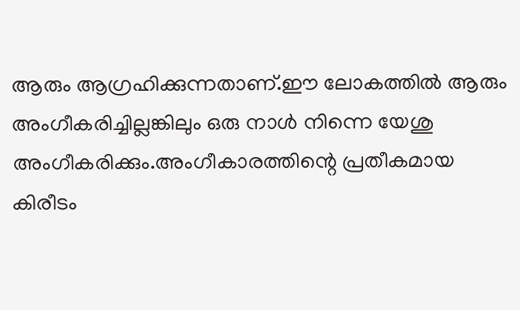ആരും ആഗ്രഹിക്കുന്നതാണ്.ഈ ലോകത്തിൽ ആരും അംഗീകരിച്ചില്ലങ്കിലും ഒരു നാൾ നിന്നെ യേശു അംഗീകരിക്കും.അംഗീകാരത്തിന്റെ പ്രതീകമായ കിരീടം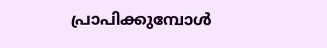പ്രാപിക്കുമ്പോൾ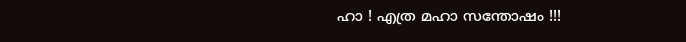ഹാ ! എത്ര മഹാ സന്തോഷം !!!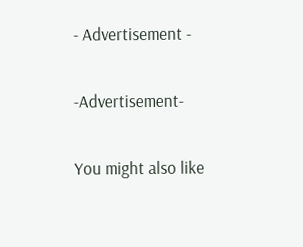- Advertisement -

-Advertisement-

You might also like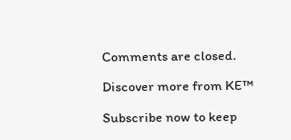Comments are closed.

Discover more from KE™

Subscribe now to keep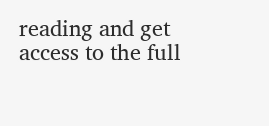reading and get access to the full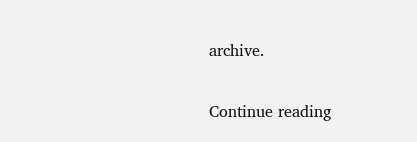archive.

Continue reading